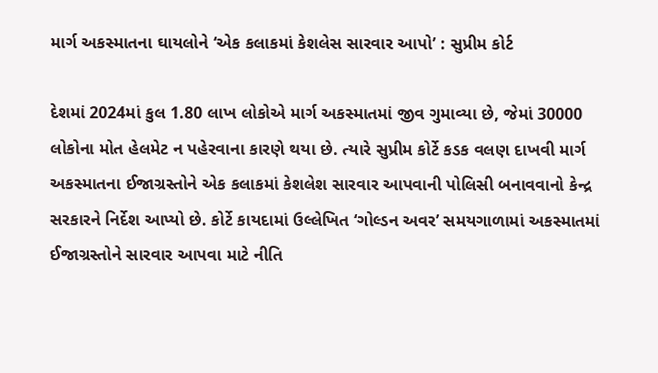માર્ગ અકસ્માતના ઘાયલોને ‘એક કલાકમાં કેશલેસ સારવાર આપો’ : સુપ્રીમ કોર્ટ

દેશમાં 2024માં કુલ 1.80 લાખ લોકોએ માર્ગ અકસ્માતમાં જીવ ગુમાવ્યા છે, જેમાં 30000 લોકોના મોત હેલમેટ ન પહેરવાના કારણે થયા છે. ત્યારે સુપ્રીમ કોર્ટે કડક વલણ દાખવી માર્ગ અકસ્માતના ઈજાગ્રસ્તોને એક કલાકમાં કેશલેશ સારવાર આપવાની પોલિસી બનાવવાનો કેન્દ્ર સરકારને નિર્દેશ આપ્યો છે. કોર્ટે કાયદામાં ઉલ્લેખિત ‘ગોલ્ડન અવર’ સમયગાળામાં અકસ્માતમાં ઈજાગ્રસ્તોને સારવાર આપવા માટે નીતિ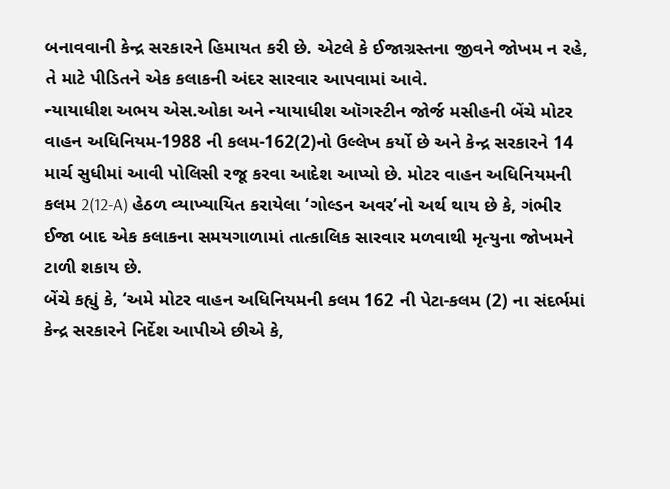બનાવવાની કેન્દ્ર સરકારને હિમાયત કરી છે. એટલે કે ઈજાગ્રસ્તના જીવને જોખમ ન રહે, તે માટે પીડિતને એક કલાકની અંદર સારવાર આપવામાં આવે.
ન્યાયાધીશ અભય એસ.ઓકા અને ન્યાયાધીશ ઑગસ્ટીન જોર્જ મસીહની બેંચે મોટર વાહન અધિનિયમ-1988 ની કલમ-162(2)નો ઉલ્લેખ કર્યો છે અને કેન્દ્ર સરકારને 14 માર્ચ સુધીમાં આવી પોલિસી રજૂ કરવા આદેશ આપ્યો છે. મોટર વાહન અધિનિયમની કલમ 2(12-A) હેઠળ વ્યાખ્યાયિત કરાયેલા ‘ગોલ્ડન અવર’નો અર્થ થાય છે કે, ગંભીર ઈજા બાદ એક કલાકના સમયગાળામાં તાત્કાલિક સારવાર મળવાથી મૃત્યુના જોખમને ટાળી શકાય છે.
બેંચે કહ્યું કે, ‘અમે મોટર વાહન અધિનિયમની કલમ 162 ની પેટા-કલમ (2) ના સંદર્ભમાં કેન્દ્ર સરકારને નિર્દેશ આપીએ છીએ કે,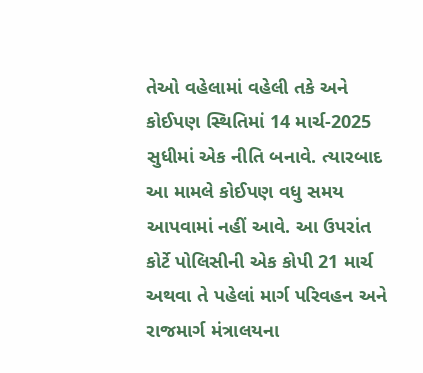તેઓ વહેલામાં વહેલી તકે અને કોઈપણ સ્થિતિમાં 14 માર્ચ-2025 સુધીમાં એક નીતિ બનાવે. ત્યારબાદ આ મામલે કોઈપણ વધુ સમય આપવામાં નહીં આવે. આ ઉપરાંત કોર્ટે પોલિસીની એક કોપી 21 માર્ચ અથવા તે પહેલાં માર્ગ પરિવહન અને રાજમાર્ગ મંત્રાલયના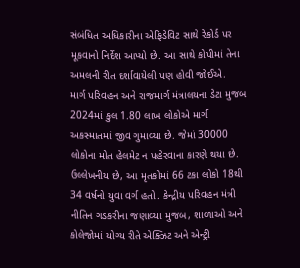સંબંધિત અધિકારીના એફિડેવિટ સાથે રેકોર્ડ પર મૂકવાનો નિર્દેશ આપ્યો છે. આ સાથે કોપીમાં તેના અમલની રીત દર્શાવાયેલી પણ હોવી જોઈએ.
માર્ગ પરિવહન અને રાજમાર્ગ મંત્રાલયના ડેટા મુજબ 2024માં કુલ 1.80 લાખ લોકોએ માર્ગ અકસ્માતમાં જીવ ગુમાવ્યા છે. જેમાં 30000 લોકોના મોત હેલમેટ ન પહેરવાના કારણે થયા છે. ઉલ્લેખનીય છે, આ મૃતકોમાં 66 ટકા લોકો 18થી 34 વર્ષનો યુવા વર્ગ હતો. કેન્દ્રીય પરિવહન મંત્રી નીતિન ગડકરીના જણાવ્યા મુજબ, શાળાઓ અને કોલેજોમાં યોગ્ય રીતે એક્ઝિટ અને એન્ટ્રી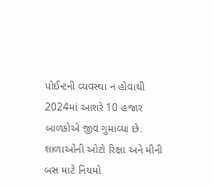પોઈન્ટની વ્યવસ્થા ન હોવાથી 2024માં આશરે 10 હજાર બાળકોએ જીવ ગુમાવ્યા છે. શાળાઓની ઓટો રિક્ષા અને મીની બસ માટે નિયમો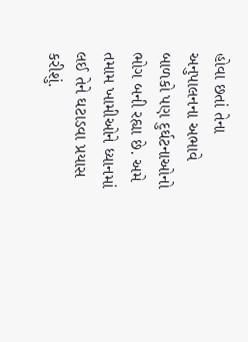હોવા છતાં તેના અનુપાલનના અભાવે બાળકો પણ દુર્ઘટનાઓનો ભોગ બની રહ્યા છે. અમે તમામ ખામીઓને ધ્યાનમાં લઈ તેને ઘટાડવા પ્રયાસ કરીશું.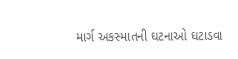માર્ગ અકસ્માતની ઘટનાઓ ઘટાડવા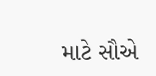માટે સૌએ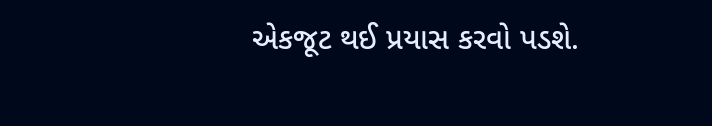એકજૂટ થઈ પ્રયાસ કરવો પડશે.